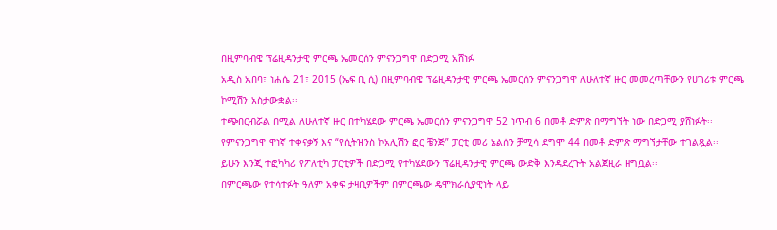በዚምባብዌ ፕሬዚዳንታዊ ምርጫ ኤመርሰን ምናንጋግዋ በድጋሚ አሸነፉ
አዲስ አበባ፣ ነሐሴ 21፣ 2015 (ኤፍ ቢ ሲ) በዚምባብዌ ፕሬዚዳንታዊ ምርጫ ኤመርሰን ምናንጋግዋ ለሁለተኛ ዙር መመረጣቸውን የሀገሪቱ ምርጫ ኮሚሽን አስታውቋል፡፡
ተጭበርብሯል በሚል ለሁለተኛ ዙር በተካሄደው ምርጫ ኤመርሰን ምናንጋግዋ 52 ነጥብ 6 በመቶ ድምጽ በማግኘት ነው በድጋሚ ያሸነፉት፡፡
የምናንጋግዋ ዋነኛ ተቀናቃኝ እና “የሲትዝንስ ኮአሊሽን ፎር ቼንጅ” ፓርቲ መሪ ኔልሰን ቻሚሳ ደግሞ 44 በመቶ ድምጽ ማግኘታቸው ተገልጿል፡፡
ይሁን እንጂ ተፎካካሪ የፖለቲካ ፓርቲዎች በድጋሚ የተካሄደውን ፕሬዚዳንታዊ ምርጫ ውድቅ እንዳደረጉት አልጀዚራ ዘግቧል፡፡
በምርጫው የተሳተፉት ዓለም አቀፍ ታዛቢዎችም በምርጫው ዴሞክራሲያዊነት ላይ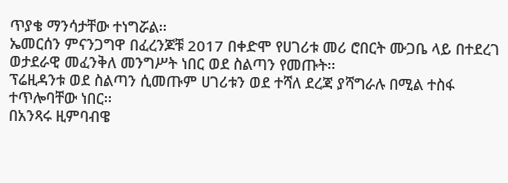ጥያቄ ማንሳታቸው ተነግሯል፡፡
ኤመርሰን ምናንጋግዋ በፈረንጆቹ 2017 በቀድሞ የሀገሪቱ መሪ ሮበርት ሙጋቤ ላይ በተደረገ ወታደራዊ መፈንቅለ መንግሥት ነበር ወደ ስልጣን የመጡት፡፡
ፕሬዚዳንቱ ወደ ስልጣን ሲመጡም ሀገሪቱን ወደ ተሻለ ደረጃ ያሻግራሉ በሚል ተስፋ ተጥሎባቸው ነበር፡፡
በአንጻሩ ዚምባብዌ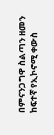በምናንጋግዋ ስልጣን ዘመን ከፍተኛ የኢኮኖሚ ቀውስ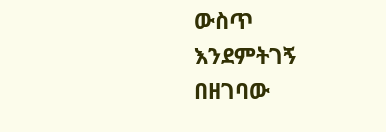ውስጥ እንደምትገኝ በዘገባው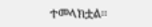ተመላክቷል፡፡